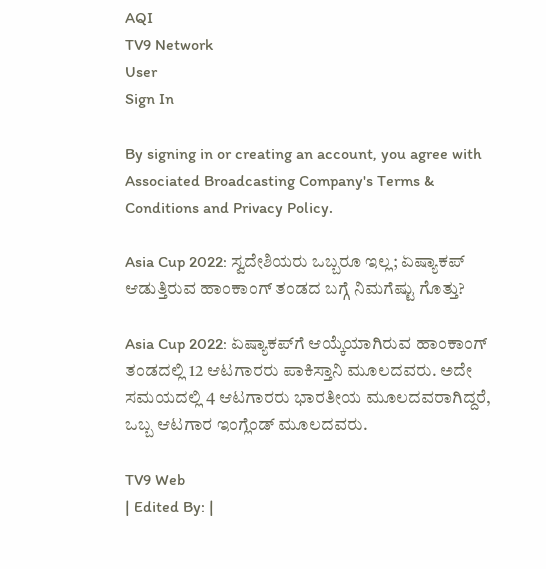AQI
TV9 Network
User
Sign In

By signing in or creating an account, you agree with Associated Broadcasting Company's Terms & Conditions and Privacy Policy.

Asia Cup 2022: ಸ್ವದೇಶಿಯರು ಒಬ್ಬರೂ ಇಲ್ಲ; ಏಷ್ಯಾಕಪ್ ಆಡುತ್ತಿರುವ ಹಾಂಕಾಂಗ್ ತಂಡದ ಬಗ್ಗೆ ನಿಮಗೆಷ್ಟು ಗೊತ್ತು?

Asia Cup 2022: ಏಷ್ಯಾಕಪ್‌ಗೆ ಆಯ್ಕೆಯಾಗಿರುವ ಹಾಂಕಾಂಗ್ ತಂಡದಲ್ಲಿ 12 ಆಟಗಾರರು ಪಾಕಿಸ್ತಾನಿ ಮೂಲದವರು. ಅದೇ ಸಮಯದಲ್ಲಿ 4 ಆಟಗಾರರು ಭಾರತೀಯ ಮೂಲದವರಾಗಿದ್ದರೆ, ಒಬ್ಬ ಆಟಗಾರ ಇಂಗ್ಲೆಂಡ್ ಮೂಲದವರು.

TV9 Web
| Edited By: |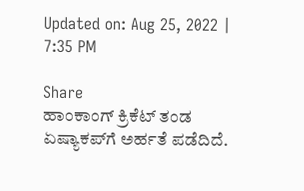Updated on: Aug 25, 2022 | 7:35 PM

Share
ಹಾಂಕಾಂಗ್ ಕ್ರಿಕೆಟ್ ತಂಡ ಏಷ್ಯಾಕಪ್‌ಗೆ ಅರ್ಹತೆ ಪಡೆದಿದೆ.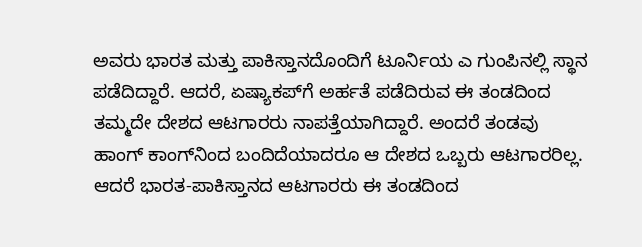ಅವರು ಭಾರತ ಮತ್ತು ಪಾಕಿಸ್ತಾನದೊಂದಿಗೆ ಟೂರ್ನಿಯ ಎ ಗುಂಪಿನಲ್ಲಿ ಸ್ಥಾನ ಪಡೆದಿದ್ದಾರೆ. ಆದರೆ, ಏಷ್ಯಾಕಪ್‌ಗೆ ಅರ್ಹತೆ ಪಡೆದಿರುವ ಈ ತಂಡದಿಂದ ತಮ್ಮದೇ ದೇಶದ ಆಟಗಾರರು ನಾಪತ್ತೆಯಾಗಿದ್ದಾರೆ. ಅಂದರೆ ತಂಡವು ಹಾಂಗ್ ಕಾಂಗ್‌ನಿಂದ ಬಂದಿದೆಯಾದರೂ ಆ ದೇಶದ ಒಬ್ಬರು ಆಟಗಾರರಿಲ್ಲ. ಆದರೆ ಭಾರತ-ಪಾಕಿಸ್ತಾನದ ಆಟಗಾರರು ಈ ತಂಡದಿಂದ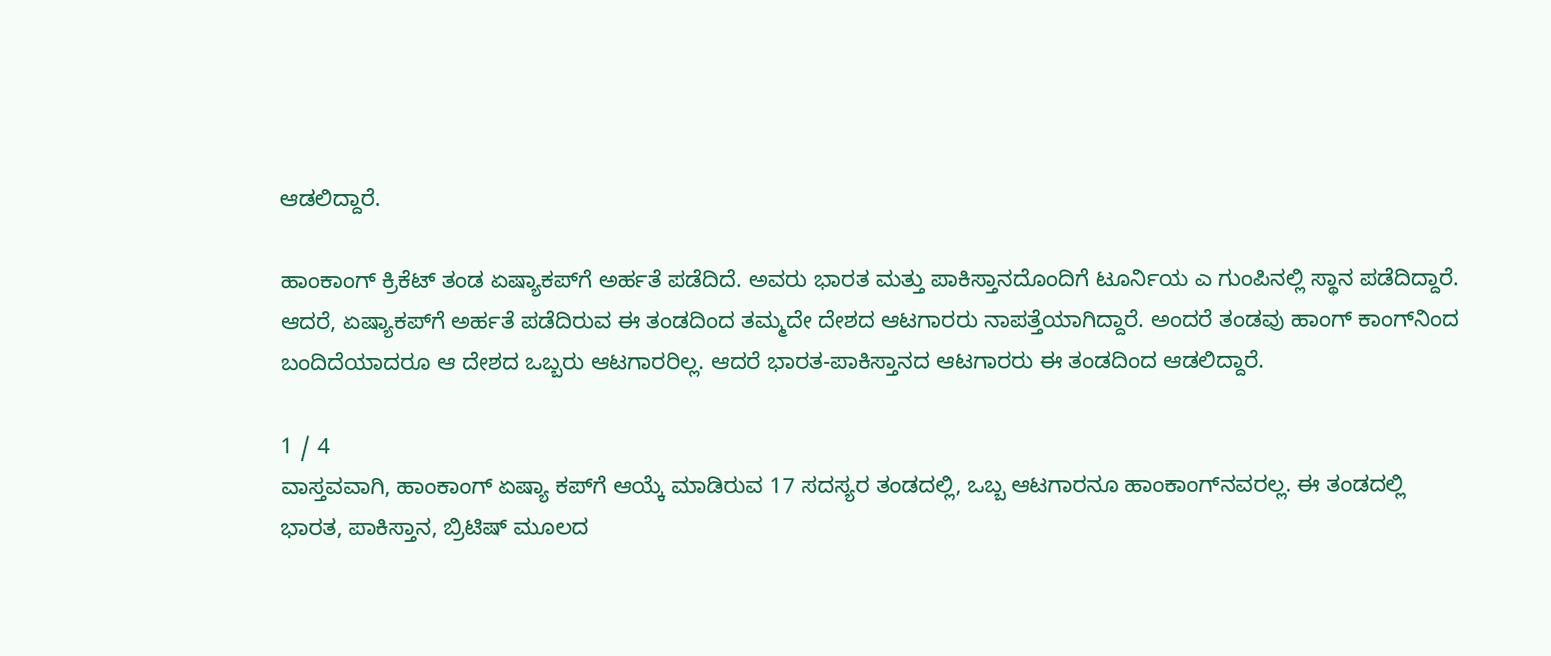ಆಡಲಿದ್ದಾರೆ.

ಹಾಂಕಾಂಗ್ ಕ್ರಿಕೆಟ್ ತಂಡ ಏಷ್ಯಾಕಪ್‌ಗೆ ಅರ್ಹತೆ ಪಡೆದಿದೆ. ಅವರು ಭಾರತ ಮತ್ತು ಪಾಕಿಸ್ತಾನದೊಂದಿಗೆ ಟೂರ್ನಿಯ ಎ ಗುಂಪಿನಲ್ಲಿ ಸ್ಥಾನ ಪಡೆದಿದ್ದಾರೆ. ಆದರೆ, ಏಷ್ಯಾಕಪ್‌ಗೆ ಅರ್ಹತೆ ಪಡೆದಿರುವ ಈ ತಂಡದಿಂದ ತಮ್ಮದೇ ದೇಶದ ಆಟಗಾರರು ನಾಪತ್ತೆಯಾಗಿದ್ದಾರೆ. ಅಂದರೆ ತಂಡವು ಹಾಂಗ್ ಕಾಂಗ್‌ನಿಂದ ಬಂದಿದೆಯಾದರೂ ಆ ದೇಶದ ಒಬ್ಬರು ಆಟಗಾರರಿಲ್ಲ. ಆದರೆ ಭಾರತ-ಪಾಕಿಸ್ತಾನದ ಆಟಗಾರರು ಈ ತಂಡದಿಂದ ಆಡಲಿದ್ದಾರೆ.

1 / 4
ವಾಸ್ತವವಾಗಿ, ಹಾಂಕಾಂಗ್ ಏಷ್ಯಾ ಕಪ್‌ಗೆ ಆಯ್ಕೆ ಮಾಡಿರುವ 17 ಸದಸ್ಯರ ತಂಡದಲ್ಲಿ, ಒಬ್ಬ ಆಟಗಾರನೂ ಹಾಂಕಾಂಗ್‌ನವರಲ್ಲ. ಈ ತಂಡದಲ್ಲಿ ಭಾರತ, ಪಾಕಿಸ್ತಾನ, ಬ್ರಿಟಿಷ್ ಮೂಲದ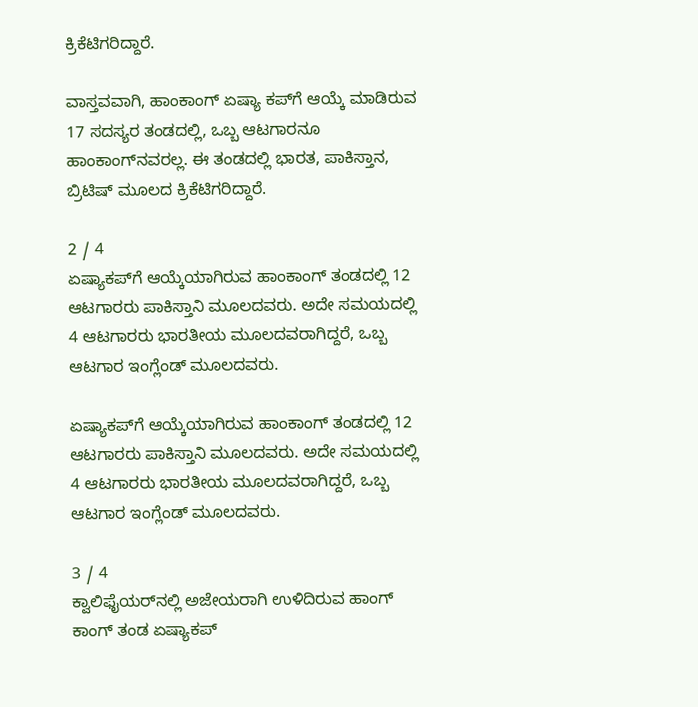ಕ್ರಿಕೆಟಿಗರಿದ್ದಾರೆ.

ವಾಸ್ತವವಾಗಿ, ಹಾಂಕಾಂಗ್ ಏಷ್ಯಾ ಕಪ್‌ಗೆ ಆಯ್ಕೆ ಮಾಡಿರುವ 17 ಸದಸ್ಯರ ತಂಡದಲ್ಲಿ, ಒಬ್ಬ ಆಟಗಾರನೂ ಹಾಂಕಾಂಗ್‌ನವರಲ್ಲ. ಈ ತಂಡದಲ್ಲಿ ಭಾರತ, ಪಾಕಿಸ್ತಾನ, ಬ್ರಿಟಿಷ್ ಮೂಲದ ಕ್ರಿಕೆಟಿಗರಿದ್ದಾರೆ.

2 / 4
ಏಷ್ಯಾಕಪ್‌ಗೆ ಆಯ್ಕೆಯಾಗಿರುವ ಹಾಂಕಾಂಗ್ ತಂಡದಲ್ಲಿ 12 ಆಟಗಾರರು ಪಾಕಿಸ್ತಾನಿ ಮೂಲದವರು. ಅದೇ ಸಮಯದಲ್ಲಿ 4 ಆಟಗಾರರು ಭಾರತೀಯ ಮೂಲದವರಾಗಿದ್ದರೆ, ಒಬ್ಬ ಆಟಗಾರ ಇಂಗ್ಲೆಂಡ್ ಮೂಲದವರು.

ಏಷ್ಯಾಕಪ್‌ಗೆ ಆಯ್ಕೆಯಾಗಿರುವ ಹಾಂಕಾಂಗ್ ತಂಡದಲ್ಲಿ 12 ಆಟಗಾರರು ಪಾಕಿಸ್ತಾನಿ ಮೂಲದವರು. ಅದೇ ಸಮಯದಲ್ಲಿ 4 ಆಟಗಾರರು ಭಾರತೀಯ ಮೂಲದವರಾಗಿದ್ದರೆ, ಒಬ್ಬ ಆಟಗಾರ ಇಂಗ್ಲೆಂಡ್ ಮೂಲದವರು.

3 / 4
ಕ್ವಾಲಿಫೈಯರ್‌ನಲ್ಲಿ ಅಜೇಯರಾಗಿ ಉಳಿದಿರುವ ಹಾಂಗ್ ಕಾಂಗ್ ತಂಡ ಏಷ್ಯಾಕಪ್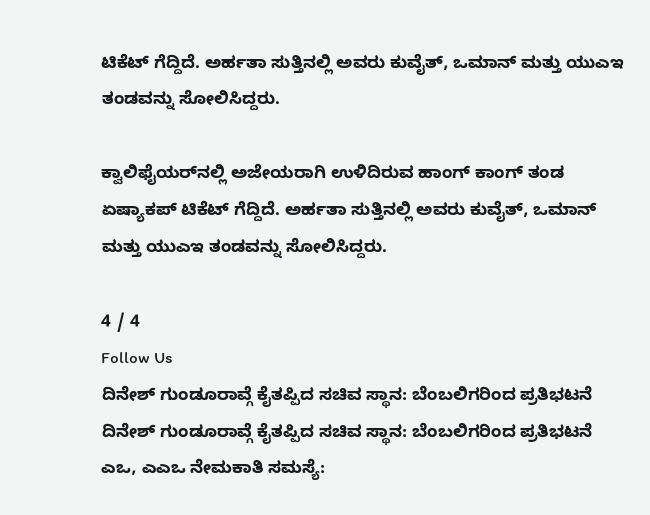ಟಿಕೆಟ್ ಗೆದ್ದಿದೆ. ಅರ್ಹತಾ ಸುತ್ತಿನಲ್ಲಿ ಅವರು ಕುವೈತ್, ಒಮಾನ್ ಮತ್ತು ಯುಎಇ ತಂಡವನ್ನು ಸೋಲಿಸಿದ್ದರು.

ಕ್ವಾಲಿಫೈಯರ್‌ನಲ್ಲಿ ಅಜೇಯರಾಗಿ ಉಳಿದಿರುವ ಹಾಂಗ್ ಕಾಂಗ್ ತಂಡ ಏಷ್ಯಾಕಪ್ ಟಿಕೆಟ್ ಗೆದ್ದಿದೆ. ಅರ್ಹತಾ ಸುತ್ತಿನಲ್ಲಿ ಅವರು ಕುವೈತ್, ಒಮಾನ್ ಮತ್ತು ಯುಎಇ ತಂಡವನ್ನು ಸೋಲಿಸಿದ್ದರು.

4 / 4
Follow Us
ದಿನೇಶ್ ಗುಂಡೂರಾವ್ಗೆ ಕೈತಪ್ಪಿದ ಸಚಿವ ಸ್ಥಾನ: ಬೆಂಬಲಿಗರಿಂದ ಪ್ರತಿಭಟನೆ
ದಿನೇಶ್ ಗುಂಡೂರಾವ್ಗೆ ಕೈತಪ್ಪಿದ ಸಚಿವ ಸ್ಥಾನ: ಬೆಂಬಲಿಗರಿಂದ ಪ್ರತಿಭಟನೆ
ಎಒ, ಎಎಒ ನೇಮಕಾತಿ ಸಮಸ್ಯೆ: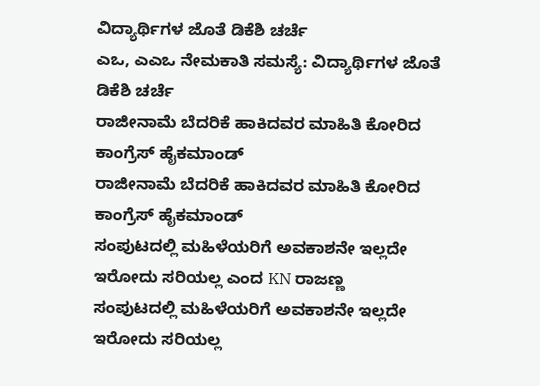ವಿದ್ಯಾರ್ಥಿಗಳ ಜೊತೆ ಡಿಕೆಶಿ ಚರ್ಚೆ
ಎಒ, ಎಎಒ ನೇಮಕಾತಿ ಸಮಸ್ಯೆ: ವಿದ್ಯಾರ್ಥಿಗಳ ಜೊತೆ ಡಿಕೆಶಿ ಚರ್ಚೆ
ರಾಜೀನಾಮೆ ಬೆದರಿಕೆ ಹಾಕಿದವರ ಮಾಹಿತಿ ಕೋರಿದ ಕಾಂಗ್ರೆಸ್ ಹೈಕಮಾಂಡ್
ರಾಜೀನಾಮೆ ಬೆದರಿಕೆ ಹಾಕಿದವರ ಮಾಹಿತಿ ಕೋರಿದ ಕಾಂಗ್ರೆಸ್ ಹೈಕಮಾಂಡ್
ಸಂಪುಟದಲ್ಲಿ ಮಹಿಳೆಯರಿಗೆ ಅವಕಾಶನೇ ಇಲ್ಲದೇ ಇರೋದು ಸರಿಯಲ್ಲ ಎಂದ KN ರಾಜಣ್ಣ
ಸಂಪುಟದಲ್ಲಿ ಮಹಿಳೆಯರಿಗೆ ಅವಕಾಶನೇ ಇಲ್ಲದೇ ಇರೋದು ಸರಿಯಲ್ಲ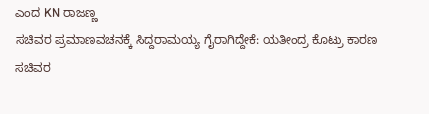ಎಂದ KN ರಾಜಣ್ಣ
ಸಚಿವರ ಪ್ರಮಾಣವಚನಕ್ಕೆ ಸಿದ್ದರಾಮಯ್ಯ ಗೈರಾಗಿದ್ದೇಕೆ: ಯತೀಂದ್ರ ಕೊಟ್ರು ಕಾರಣ
ಸಚಿವರ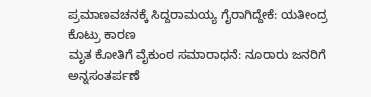ಪ್ರಮಾಣವಚನಕ್ಕೆ ಸಿದ್ದರಾಮಯ್ಯ ಗೈರಾಗಿದ್ದೇಕೆ: ಯತೀಂದ್ರ ಕೊಟ್ರು ಕಾರಣ
ಮೃತ ಕೋತಿಗೆ ವೈಕುಂಠ ಸಮಾರಾಧನೆ: ನೂರಾರು ಜನರಿಗೆ ಅನ್ನಸಂತರ್ಪಣೆ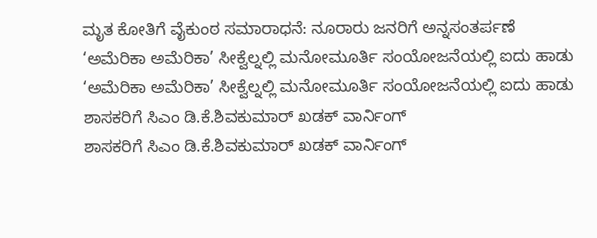ಮೃತ ಕೋತಿಗೆ ವೈಕುಂಠ ಸಮಾರಾಧನೆ: ನೂರಾರು ಜನರಿಗೆ ಅನ್ನಸಂತರ್ಪಣೆ
‘ಅಮೆರಿಕಾ ಅಮೆರಿಕಾ’ ಸೀಕ್ವೆಲ್ನಲ್ಲಿ ಮನೋಮೂರ್ತಿ ಸಂಯೋಜನೆಯಲ್ಲಿ ಐದು ಹಾಡು
‘ಅಮೆರಿಕಾ ಅಮೆರಿಕಾ’ ಸೀಕ್ವೆಲ್ನಲ್ಲಿ ಮನೋಮೂರ್ತಿ ಸಂಯೋಜನೆಯಲ್ಲಿ ಐದು ಹಾಡು
ಶಾಸಕರಿಗೆ ಸಿಎಂ ಡಿ.ಕೆ.ಶಿವಕುಮಾರ್ ಖಡಕ್ ವಾರ್ನಿಂಗ್
ಶಾಸಕರಿಗೆ ಸಿಎಂ ಡಿ.ಕೆ.ಶಿವಕುಮಾರ್ ಖಡಕ್ ವಾರ್ನಿಂಗ್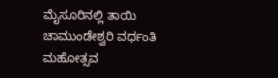ಮೈಸೂರಿನಲ್ಲಿ ತಾಯಿ ಚಾಮುಂಡೇಶ್ವರಿ ವರ್ಧಂತಿ ಮಹೋತ್ಸವ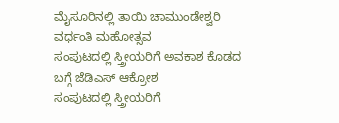ಮೈಸೂರಿನಲ್ಲಿ ತಾಯಿ ಚಾಮುಂಡೇಶ್ವರಿ ವರ್ಧಂತಿ ಮಹೋತ್ಸವ
ಸಂಪುಟದಲ್ಲಿ ಸ್ತ್ರೀಯರಿಗೆ ಅವಕಾಶ ಕೊಡದ ಬಗ್ಗೆ ಜೆಡಿಎಸ್ ಆಕ್ರೋಶ
ಸಂಪುಟದಲ್ಲಿ ಸ್ತ್ರೀಯರಿಗೆ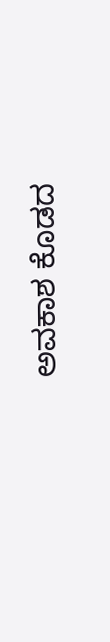ಅವಕಾಶ ಕೊಡದ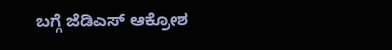ಬಗ್ಗೆ ಜೆಡಿಎಸ್ ಆಕ್ರೋಶ